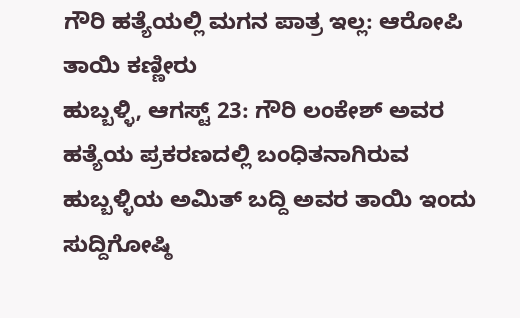ಗೌರಿ ಹತ್ಯೆಯಲ್ಲಿ ಮಗನ ಪಾತ್ರ ಇಲ್ಲ: ಆರೋಪಿ ತಾಯಿ ಕಣ್ಣೀರು
ಹುಬ್ಬಳ್ಳಿ, ಆಗಸ್ಟ್ 23: ಗೌರಿ ಲಂಕೇಶ್ ಅವರ ಹತ್ಯೆಯ ಪ್ರಕರಣದಲ್ಲಿ ಬಂಧಿತನಾಗಿರುವ ಹುಬ್ಬಳ್ಳಿಯ ಅಮಿತ್ ಬದ್ದಿ ಅವರ ತಾಯಿ ಇಂದು ಸುದ್ದಿಗೋಷ್ಠಿ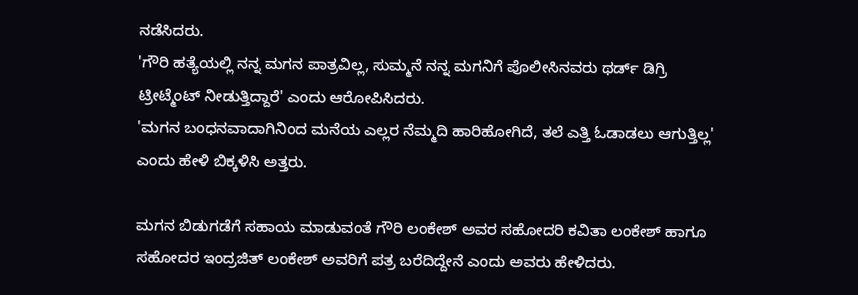ನಡೆಸಿದರು.
'ಗೌರಿ ಹತ್ಯೆಯಲ್ಲಿ ನನ್ನ ಮಗನ ಪಾತ್ರವಿಲ್ಲ, ಸುಮ್ಮನೆ ನನ್ನ ಮಗನಿಗೆ ಪೊಲೀಸಿನವರು ಥರ್ಡ್ ಡಿಗ್ರಿ ಟ್ರೀಟ್ಮೆಂಟ್ ನೀಡುತ್ತಿದ್ದಾರೆ' ಎಂದು ಆರೋಪಿಸಿದರು.
'ಮಗನ ಬಂಧನವಾದಾಗಿನಿಂದ ಮನೆಯ ಎಲ್ಲರ ನೆಮ್ಮದಿ ಹಾರಿಹೋಗಿದೆ, ತಲೆ ಎತ್ತಿ ಓಡಾಡಲು ಆಗುತ್ತಿಲ್ಲ' ಎಂದು ಹೇಳಿ ಬಿಕ್ಕಳಿಸಿ ಅತ್ತರು.

ಮಗನ ಬಿಡುಗಡೆಗೆ ಸಹಾಯ ಮಾಡುವಂತೆ ಗೌರಿ ಲಂಕೇಶ್ ಅವರ ಸಹೋದರಿ ಕವಿತಾ ಲಂಕೇಶ್ ಹಾಗೂ ಸಹೋದರ ಇಂದ್ರಜಿತ್ ಲಂಕೇಶ್ ಅವರಿಗೆ ಪತ್ರ ಬರೆದಿದ್ದೇನೆ ಎಂದು ಅವರು ಹೇಳಿದರು.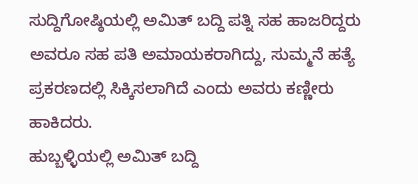ಸುದ್ದಿಗೋಷ್ಠಿಯಲ್ಲಿ ಅಮಿತ್ ಬದ್ದಿ ಪತ್ನಿ ಸಹ ಹಾಜರಿದ್ದರು ಅವರೂ ಸಹ ಪತಿ ಅಮಾಯಕರಾಗಿದ್ದು, ಸುಮ್ಮನೆ ಹತ್ಯೆ ಪ್ರಕರಣದಲ್ಲಿ ಸಿಕ್ಕಿಸಲಾಗಿದೆ ಎಂದು ಅವರು ಕಣ್ಣೀರು ಹಾಕಿದರು.
ಹುಬ್ಬಳ್ಳಿಯಲ್ಲಿ ಅಮಿತ್ ಬದ್ದಿ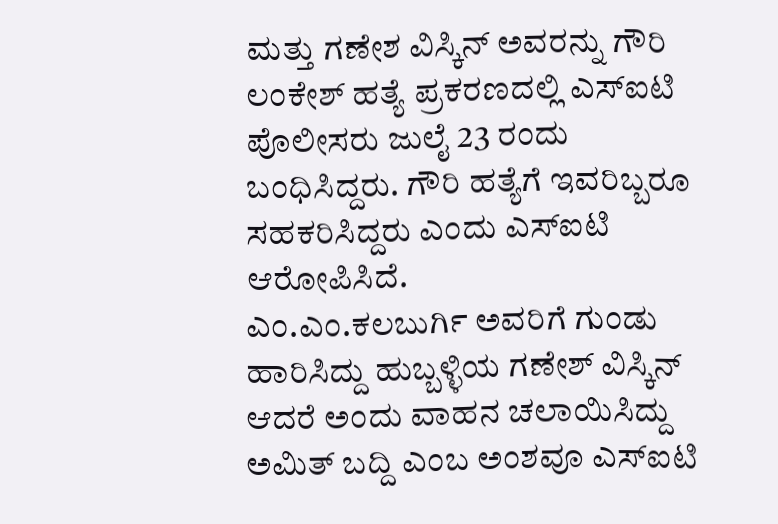ಮತ್ತು ಗಣೇಶ ವಿಸ್ಕಿನ್ ಅವರನ್ನು ಗೌರಿ ಲಂಕೇಶ್ ಹತ್ಯೆ ಪ್ರಕರಣದಲ್ಲಿ ಎಸ್ಐಟಿ ಪೊಲೀಸರು ಜುಲೈ 23 ರಂದು ಬಂಧಿಸಿದ್ದರು. ಗೌರಿ ಹತ್ಯೆಗೆ ಇವರಿಬ್ಬರೂ ಸಹಕರಿಸಿದ್ದರು ಎಂದು ಎಸ್ಐಟಿ ಆರೋಪಿಸಿದೆ.
ಎಂ.ಎಂ.ಕಲಬುರ್ಗಿ ಅವರಿಗೆ ಗುಂಡು ಹಾರಿಸಿದ್ದು ಹುಬ್ಬಳ್ಳಿಯ ಗಣೇಶ್ ವಿಸ್ಕಿನ್ ಆದರೆ ಅಂದು ವಾಹನ ಚಲಾಯಿಸಿದ್ದು ಅಮಿತ್ ಬದ್ದಿ ಎಂಬ ಅಂಶವೂ ಎಸ್ಐಟಿ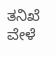ತನಿಖೆ ವೇಳೆ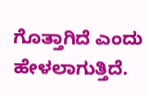ಗೊತ್ತಾಗಿದೆ ಎಂದು ಹೇಳಲಾಗುತ್ತಿದೆ.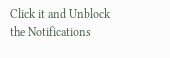Click it and Unblock the Notifications